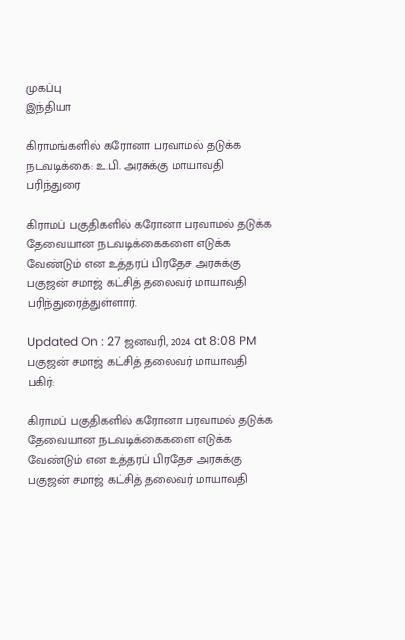முகப்பு
இந்தியா

கிராமங்களில் கரோனா பரவாமல் தடுக்க நடவடிக்கை: உ.பி. அரசுக்கு மாயாவதி பரிந்துரை

கிராமப் பகுதிகளில் கரோனா பரவாமல் தடுக்க தேவையான நடவடிக்கைகளை எடுக்க வேண்டும் என உத்தரப் பிரதேச அரசுக்கு பகுஜன் சமாஜ் கட்சித் தலைவர் மாயாவதி பரிந்துரைத்துள்ளார்.

Updated On : 27 ஜனவரி, 2024 at 8:08 PM
பகுஜன் சமாஜ் கட்சித் தலைவர் மாயாவதி
பகிர்:

கிராமப் பகுதிகளில் கரோனா பரவாமல் தடுக்க தேவையான நடவடிக்கைகளை எடுக்க வேண்டும் என உத்தரப் பிரதேச அரசுக்கு பகுஜன் சமாஜ் கட்சித் தலைவர் மாயாவதி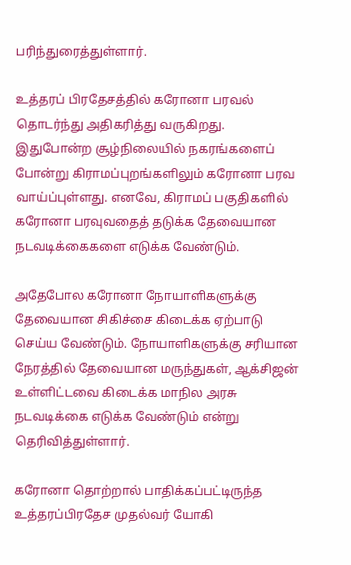பரிந்துரைத்துள்ளார்.

உத்தரப் பிரதேசத்தில் கரோனா பரவல் தொடர்ந்து அதிகரித்து வருகிறது. இதுபோன்ற சூழ்நிலையில் நகரங்களைப் போன்று கிராமப்புறங்களிலும் கரோனா பரவ வாய்ப்புள்ளது. எனவே, கிராமப் பகுதிகளில் கரோனா பரவுவதைத் தடுக்க தேவையான நடவடிக்கைகளை எடுக்க வேண்டும்.

அதேபோல கரோனா நோயாளிகளுக்கு தேவையான சிகிச்சை கிடைக்க ஏற்பாடு செய்ய வேண்டும். நோயாளிகளுக்கு சரியான நேரத்தில் தேவையான மருந்துகள், ஆக்சிஜன் உள்ளிட்டவை கிடைக்க மாநில அரசு நடவடிக்கை எடுக்க வேண்டும் என்று தெரிவித்துள்ளார்.

கரோனா தொற்றால் பாதிக்கப்பட்டிருந்த உத்தரப்பிரதேச முதல்வர் யோகி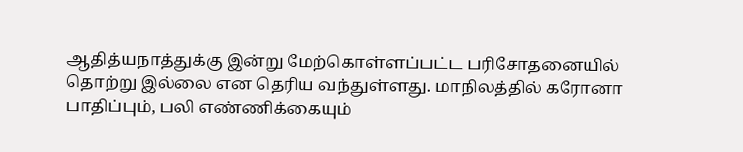ஆதித்யநாத்துக்கு இன்று மேற்கொள்ளப்பட்ட பரிசோதனையில் தொற்று இல்லை என தெரிய வந்துள்ளது. மாநிலத்தில் கரோனா பாதிப்பும், பலி எண்ணிக்கையும்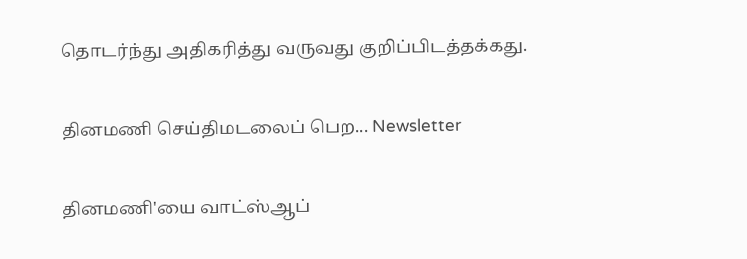தொடர்ந்து அதிகரித்து வருவது குறிப்பிடத்தக்கது.

தினமணி செய்திமடலைப் பெற... Newsletter

தினமணி'யை வாட்ஸ்ஆப்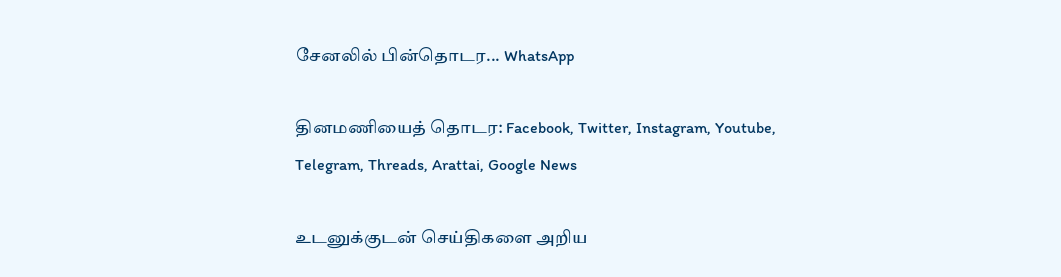சேனலில் பின்தொடர... WhatsApp

தினமணியைத் தொடர: Facebook, Twitter, Instagram, Youtube, Telegram, Threads, Arattai, Google News

உடனுக்குடன் செய்திகளை அறிய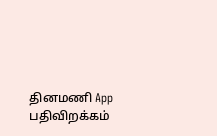தினமணி App பதிவிறக்கம்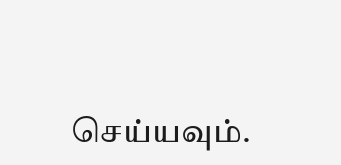செய்யவும்.